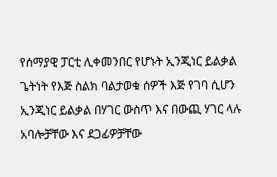የሰማያዊ ፓርቲ ሊቀመንበር የሆኑት ኢንጂነር ይልቃል ጌትነት የእጅ ስልክ ባልታወቁ ሰዎች እጅ የገባ ሲሆን ኢንጂነር ይልቃል በሃገር ውስጥ እና በውጪ ሃገር ላሉ አባሎቻቸው እና ደጋፊዎቻቸው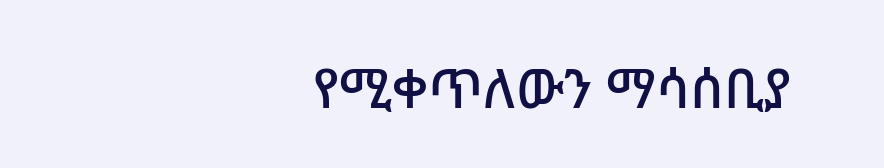የሚቀጥለውን ማሳሰቢያ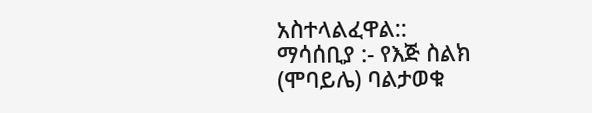አስተላልፈዋል::
ማሳሰቢያ :- የእጅ ስልክ (ሞባይሌ) ባልታወቁ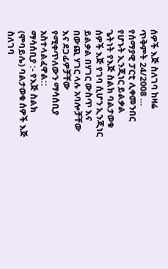ሰዎች እጅ ስለገባ ከዛሬ ጥቅምት 24/2008 …
የሰማያዊ ፓርቲ ሊቀመንበር የሆኑት ኢንጂነር ይልቃል ጌትነት የእጅ ስልክ ባልታወቁ ሰዎች እጅ የገባ ሲሆን ኢንጂነር ይልቃል በሃገር ውስጥ እና በውጪ ሃገር ላሉ አባሎቻቸው እና ደጋፊዎቻቸው የሚቀጥለውን ማሳሰቢያ አስተላልፈዋል::
ማሳሰቢያ :- የእጅ ስልክ (ሞባይሌ) ባልታወቁ ሰዎች እጅ ስለገባ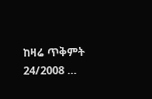ከዛሬ ጥቅምት 24/2008 …